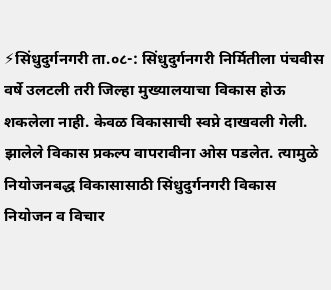⚡सिंधुदुर्गनगरी ता.०८-: सिंधुदुर्गनगरी निर्मितीला पंचवीस वर्षे उलटली तरी जिल्हा मुख्यालयाचा विकास होऊ शकलेला नाही. केवळ विकासाची स्वप्ने दाखवली गेली. झालेले विकास प्रकल्प वापरावीना ओस पडलेत. त्यामुळे नियोजनबद्ध विकासासाठी सिंधुदुर्गनगरी विकास नियोजन व विचार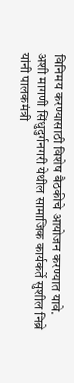विनिमय करण्यासाठी विशेष बैठकीचे आयोजन करण्यात यावे. अशी मागणी सिंधुदुर्गनगरी येथील सामाजिक कार्यकर्ते सुशील निब्रे यांनी पालकमंत्री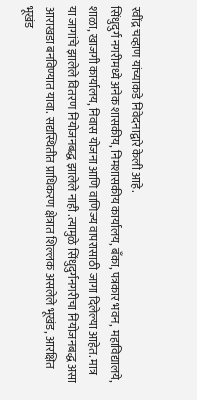रवींद्र चव्हाण यांच्याकडे निवेदनाद्वारे केली आहे.
सिंधुदुर्ग नगरीमध्ये अनेक शासकीय, निमशासकीय कार्यालय, बँका, पत्रकार भवन, महाविद्यालये, शाळा, खाजगी कार्यालय, निवास योजना आणि वाणिज्य वापरासाठी जागा दिलेल्या आहेत. मात्र या जागांचे झालेले वितरण नियोजनबद्ध झालेले नाही .त्यामुळे सिंधुदुर्गनगरीचा नियोजनबद्ध असा आराखडा बनविण्यात यावा. सद्यस्थितीत प्राधिकरण क्षेत्रात शिल्लक असलेले भूखंड, आरक्षित भूखंड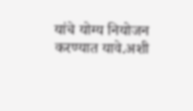यांचे योग्य नियोजन करण्यात यावे.अशी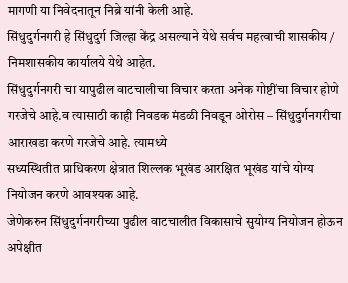मागणी या निवेदनातून निब्रे यांनी केली आहे.
सिंधुदुर्गनगरी हे सिंधुदुर्ग जिल्हा केंद्र असल्याने येथे सर्वच महत्वाची शासकीय / निमशासकीय कार्यालये येथे आहेत.
सिंधुदुर्गनगरी चा यापुढील वाटचालीचा विचार करता अनेक गोष्टींचा विचार होणे गरजेचे आहे.व त्यासाठी काही निवडक मंडळी निवडून ओरोस – सिंधुदुर्गनगरीचा आराखडा करणे गरजेचे आहे. त्यामध्ये
सध्यस्थितीत प्राधिकरण क्षेत्रात शिल्लक भूखंड आरक्षित भूखंड यांचे योग्य नियोजन करणे आवश्यक आहे.
जेणेकरुन सिंधुदुर्गनगरीच्या पुढील वाटचालीत विकासाचे सुयोग्य नियोजन होऊन अपेक्षीत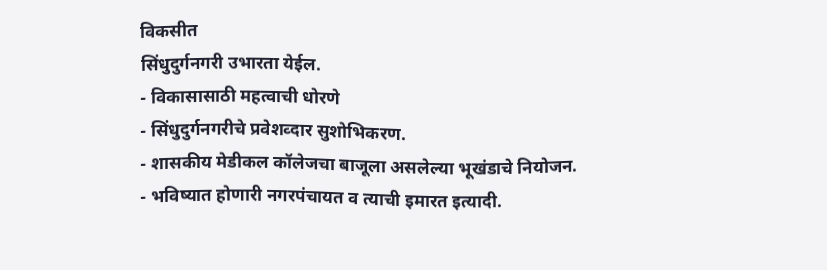विकसीत
सिंधुदुर्गनगरी उभारता येईल.
- विकासासाठी महत्वाची धोरणे
- सिंधुदुर्गनगरीचे प्रवेशव्दार सुशोभिकरण.
- शासकीय मेडीकल कॉलेजचा बाजूला असलेल्या भूखंडाचे नियोजन.
- भविष्यात होणारी नगरपंचायत व त्याची इमारत इत्यादी.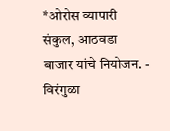*ओरोस व्यापारी संकुल, आठवडा बाजार यांचे नियोजन. - विरंगुळा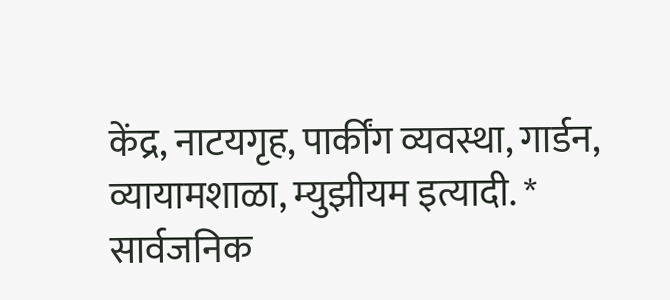केंद्र, नाटयगृह, पार्कींग व्यवस्था, गार्डन, व्यायामशाळा, म्युझीयम इत्यादी. * सार्वजनिक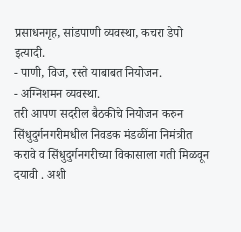प्रसाधनगृह, सांडपाणी व्यवस्था, कचरा डेपो इत्यादी.
- पाणी, विज, रस्ते याबाबत नियोजन.
- अग्निशमन व्यवस्था.
तरी आपण सदरील बैठकीचे नियोजन करुन सिंधुदुर्गनगरीमधील निवडक मंडळींना निमंत्रीत करावे व सिंधुदुर्गनगरीच्या विकासाला गती मिळवून दयावी . अशी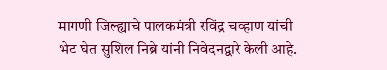मागणी जिल्ह्याचे पालकमंत्री रविंद्र चव्हाण यांची भेट घेत सुशिल निब्रे यांनी निवेदनद्वारे केली आहे.